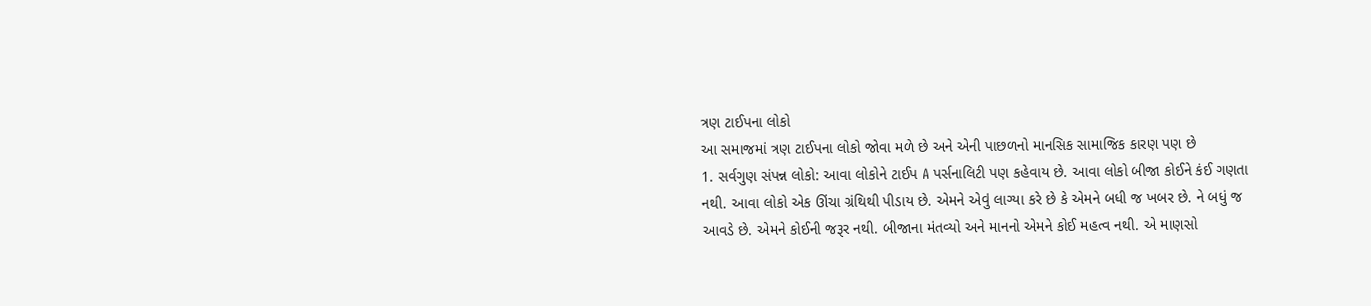ત્રણ ટાઈપના લોકો
આ સમાજમાં ત્રણ ટાઈપના લોકો જોવા મળે છે અને એની પાછળનો માનસિક સામાજિક કારણ પણ છે
1. સર્વગુણ સંપન્ન લોકો: આવા લોકોને ટાઈપ A પર્સનાલિટી પણ કહેવાય છે. આવા લોકો બીજા કોઈને કંઈ ગણતા નથી. આવા લોકો એક ઊંચા ગ્રંથિથી પીડાય છે. એમને એવું લાગ્યા કરે છે કે એમને બધી જ ખબર છે. ને બધું જ આવડે છે. એમને કોઈની જરૂર નથી. બીજાના મંતવ્યો અને માનનો એમને કોઈ મહત્વ નથી. એ માણસો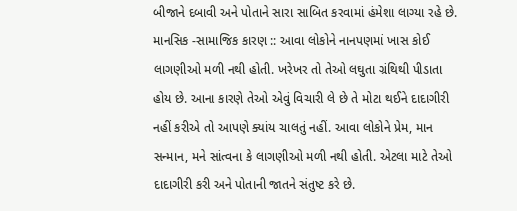બીજાને દબાવી અને પોતાને સારા સાબિત કરવામાં હંમેશા લાગ્યા રહે છે.
માનસિક -સામાજિક કારણ :: આવા લોકોને નાનપણમાં ખાસ કોઈ લાગણીઓ મળી નથી હોતી. ખરેખર તો તેઓ લઘુતા ગ્રંથિથી પીડાતા હોય છે. આના કારણે તેઓ એવું વિચારી લે છે તે મોટા થઈને દાદાગીરી નહીં કરીએ તો આપણે ક્યાંય ચાલતું નહીં. આવા લોકોને પ્રેમ, માન સન્માન, મને સાંત્વના કે લાગણીઓ મળી નથી હોતી. એટલા માટે તેઓ દાદાગીરી કરી અને પોતાની જાતને સંતુષ્ટ કરે છે.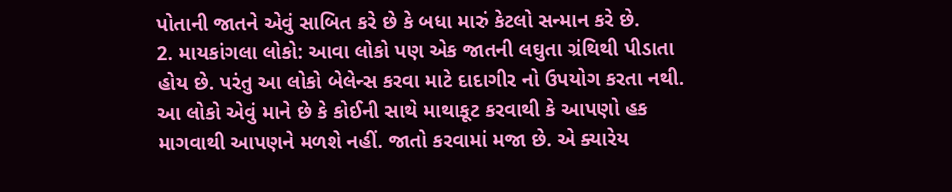પોતાની જાતને એવું સાબિત કરે છે કે બધા મારું કેટલો સન્માન કરે છે.
2. માયકાંગલા લોકો: આવા લોકો પણ એક જાતની લઘુતા ગ્રંથિથી પીડાતા હોય છે. પરંતુ આ લોકો બેલેન્સ કરવા માટે દાદાગીર નો ઉપયોગ કરતા નથી. આ લોકો એવું માને છે કે કોઈની સાથે માથાકૂટ કરવાથી કે આપણો હક માગવાથી આપણને મળશે નહીં. જાતો કરવામાં મજા છે. એ ક્યારેય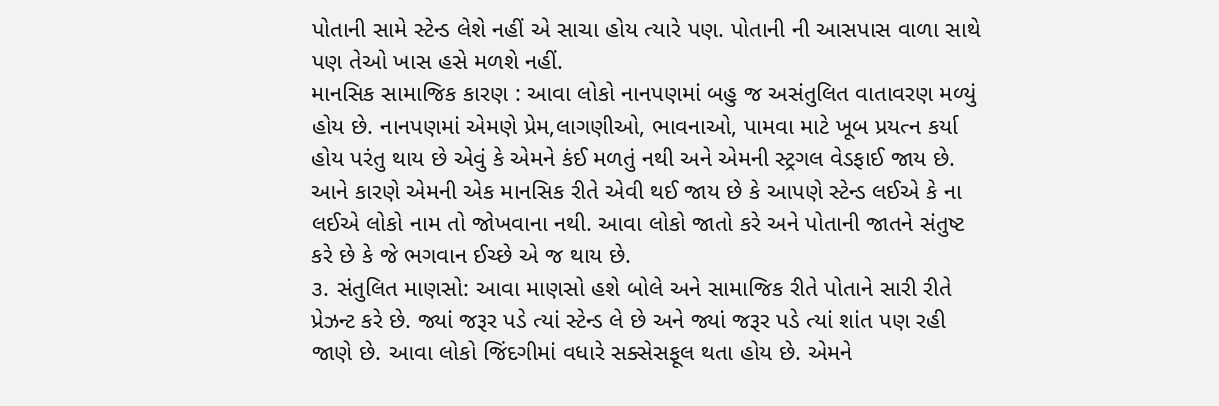પોતાની સામે સ્ટેન્ડ લેશે નહીં એ સાચા હોય ત્યારે પણ. પોતાની ની આસપાસ વાળા સાથે પણ તેઓ ખાસ હસે મળશે નહીં.
માનસિક સામાજિક કારણ : આવા લોકો નાનપણમાં બહુ જ અસંતુલિત વાતાવરણ મળ્યું હોય છે. નાનપણમાં એમણે પ્રેમ,લાગણીઓ, ભાવનાઓ, પામવા માટે ખૂબ પ્રયત્ન કર્યા હોય પરંતુ થાય છે એવું કે એમને કંઈ મળતું નથી અને એમની સ્ટ્રગલ વેડફાઈ જાય છે. આને કારણે એમની એક માનસિક રીતે એવી થઈ જાય છે કે આપણે સ્ટેન્ડ લઈએ કે ના લઈએ લોકો નામ તો જોખવાના નથી. આવા લોકો જાતો કરે અને પોતાની જાતને સંતુષ્ટ કરે છે કે જે ભગવાન ઈચ્છે એ જ થાય છે.
૩. સંતુલિત માણસો: આવા માણસો હશે બોલે અને સામાજિક રીતે પોતાને સારી રીતે પ્રેઝન્ટ કરે છે. જ્યાં જરૂર પડે ત્યાં સ્ટેન્ડ લે છે અને જ્યાં જરૂર પડે ત્યાં શાંત પણ રહી જાણે છે. આવા લોકો જિંદગીમાં વધારે સક્સેસફૂલ થતા હોય છે. એમને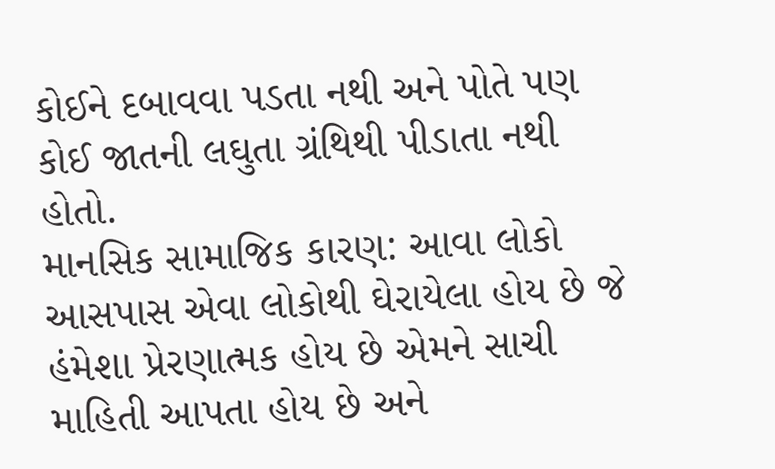કોઈને દબાવવા પડતા નથી અને પોતે પણ કોઈ જાતની લઘુતા ગ્રંથિથી પીડાતા નથી હોતો.
માનસિક સામાજિક કારણ: આવા લોકો આસપાસ એવા લોકોથી ઘેરાયેલા હોય છે જે હંમેશા પ્રેરણાત્મક હોય છે એમને સાચી માહિતી આપતા હોય છે અને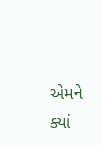એમને ક્યાં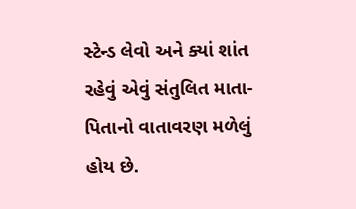સ્ટેન્ડ લેવો અને ક્યાં શાંત રહેવું એવું સંતુલિત માતા-પિતાનો વાતાવરણ મળેલું હોય છે.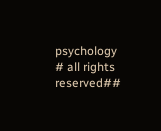psychology
# all rights reserved##